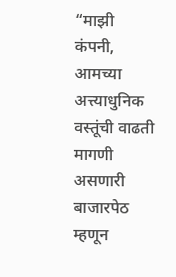“माझी कंपनी, आमच्या अत्त्याधुनिक वस्तूंची वाढती मागणी असणारी बाजारपेठ म्हणून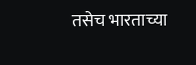तसेच भारताच्या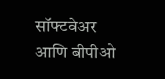सॉफ्टवेअर आणि बीपीओ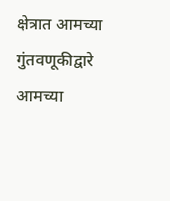क्षेत्रात आमच्या गुंतवणूकीद्वारे आमच्या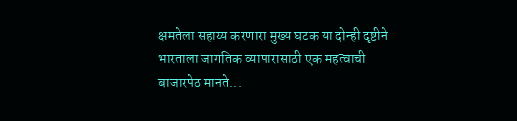क्षमतेला सहाय्य करणारा मुख्य घटक या दोन्ही दृष्टीने भारताला जागतिक व्यापारासाठी एक महत्वाची बाजारपेठ मानते...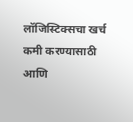लॉजिस्टिक्सचा खर्च कमी करण्यासाठी आणि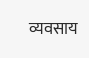व्यवसाय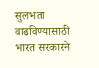सुलभता वाढविण्यासाठी भारत सरकारने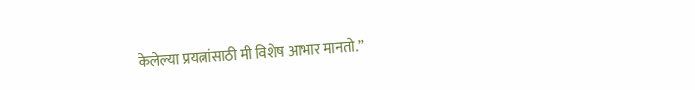केलेल्या प्रयत्नांसाठी मी विशेष आभार मानतो.”